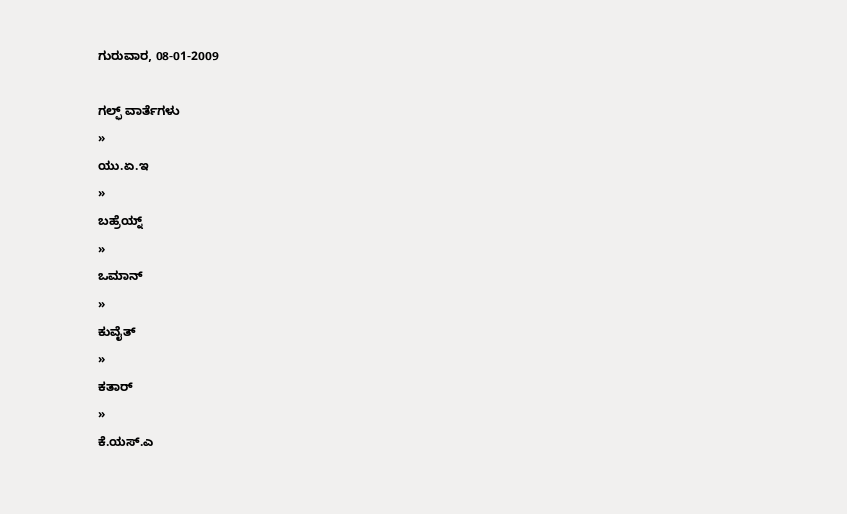ಗುರುವಾರ, 08-01-2009

ಗಲ್ಫ್ ವಾರ್ತೆಗಳು
»
ಯು.ಏ.ಇ
»
ಬಹ್ರೆಯ್ನ್
»
ಒಮಾನ್
»
ಕುವೈತ್
»
ಕತಾರ್
»
ಕೆ.ಯಸ್.ಎ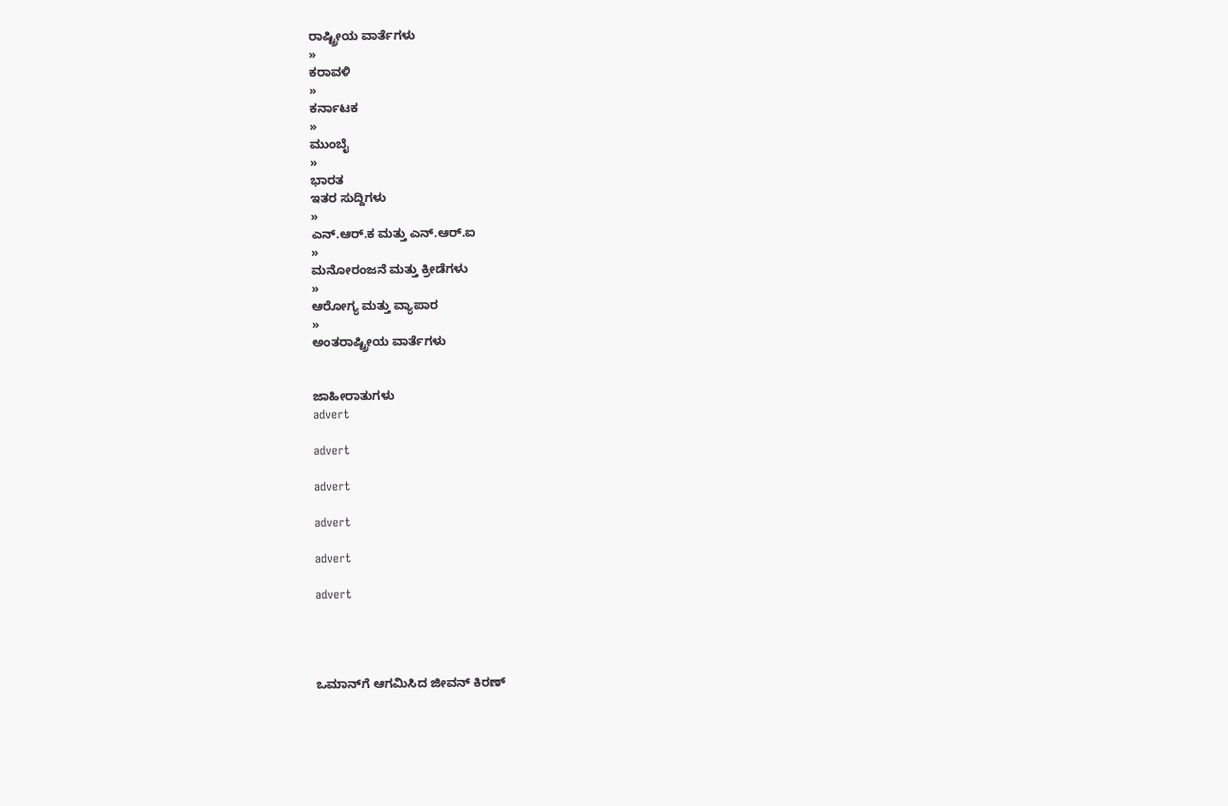ರಾಷ್ಟ್ರೀಯ ವಾರ್ತೆಗಳು
»
ಕರಾವಳಿ
»
ಕರ್ನಾಟಕ
»
ಮುಂಬೈ
»
ಭಾರತ
ಇತರ ಸುದ್ದಿಗಳು
»
ಎನ್.ಆರ್.ಕ ಮತ್ತು ಎನ್.ಆರ್.ಐ
»
ಮನೋರಂಜನೆ ಮತ್ತು ಕ್ರೀಡೆಗಳು
»
ಆರೋಗ್ಯ ಮತ್ತು ವ್ಯಾಪಾರ
»
ಅಂತರಾಷ್ಟ್ರೀಯ ವಾರ್ತೆಗಳು


ಜಾಹೀರಾತುಗಳು
advert

advert

advert

advert

advert

advert




ಒಮಾನ್‌ಗೆ ಆಗಮಿಸಿದ ಜೀವನ್ ಕಿರಣ್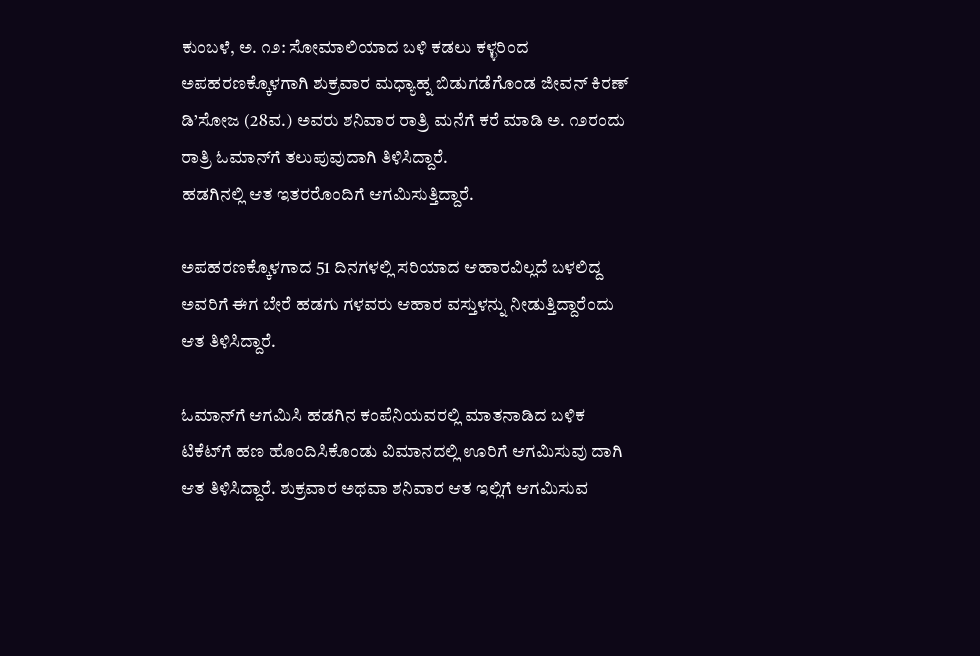ಕುಂಬಳೆ, ಅ. ೧೨: ಸೋಮಾಲಿಯಾದ ಬಳಿ ಕಡಲು ಕಳ್ಳರಿಂದ ಅಪಹರಣಕ್ಕೊಳಗಾಗಿ ಶುಕ್ರವಾರ ಮಧ್ಯಾಹ್ನ ಬಿಡುಗಡೆಗೊಂಡ ಜೀವನ್ ಕಿರಣ್ ಡಿ’ಸೋಜ (28ವ.) ಅವರು ಶನಿವಾರ ರಾತ್ರಿ ಮನೆಗೆ ಕರೆ ಮಾಡಿ ಅ. ೧೨ರಂದು ರಾತ್ರಿ ಓಮಾನ್‌ಗೆ ತಲುಪುವುದಾಗಿ ತಿಳಿಸಿದ್ದಾರೆ.
ಹಡಗಿನಲ್ಲಿ ಆತ ಇತರರೊಂದಿಗೆ ಆಗಮಿಸುತ್ತಿದ್ದಾರೆ.

ಅಪಹರಣಕ್ಕೊಳಗಾದ 51 ದಿನಗಳಲ್ಲಿ ಸರಿಯಾದ ಆಹಾರವಿಲ್ಲದೆ ಬಳಲಿದ್ದ ಅವರಿಗೆ ಈಗ ಬೇರೆ ಹಡಗು ಗಳವರು ಆಹಾರ ವಸ್ತುಳನ್ನು ನೀಡುತ್ತಿದ್ದಾರೆಂದು ಆತ ತಿಳಿಸಿದ್ದಾರೆ.

ಓಮಾನ್‌ಗೆ ಆಗಮಿಸಿ ಹಡಗಿನ ಕಂಪೆನಿಯವರಲ್ಲಿ ಮಾತನಾಡಿದ ಬಳಿಕ ಟಿಕೆಟ್‌ಗೆ ಹಣ ಹೊಂದಿಸಿಕೊಂಡು ವಿಮಾನದಲ್ಲಿ ಊರಿಗೆ ಆಗಮಿಸುವು ದಾಗಿ ಆತ ತಿಳಿಸಿದ್ದಾರೆ. ಶುಕ್ರವಾರ ಅಥವಾ ಶನಿವಾರ ಆತ ಇಲ್ಲಿಗೆ ಆಗಮಿಸುವ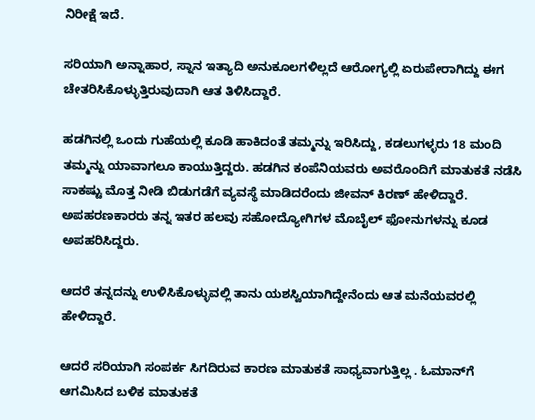ನಿರೀಕ್ಷೆ ಇದೆ.

ಸರಿಯಾಗಿ ಅನ್ನಾಹಾರ, ಸ್ನಾನ ಇತ್ಯಾದಿ ಅನುಕೂಲಗಳಿಲ್ಲದೆ ಆರೋಗ್ಯಲ್ಲಿ ಏರುಪೇರಾಗಿದ್ದು ಈಗ ಚೇತರಿಸಿಕೊಳ್ಳುತ್ತಿರುವುದಾಗಿ ಆತ ತಿಳಿಸಿದ್ದಾರೆ.

ಹಡಗಿನಲ್ಲಿ ಒಂದು ಗುಹೆಯಲ್ಲಿ ಕೂಡಿ ಹಾಕಿದಂತೆ ತಮ್ಮನ್ನು ಇರಿಸಿದ್ದು, ಕಡಲುಗಳ್ಳರು 18 ಮಂದಿ ತಮ್ಮನ್ನು ಯಾವಾಗಲೂ ಕಾಯುತ್ತಿದ್ದರು. ಹಡಗಿನ ಕಂಪೆನಿಯವರು ಅವರೊಂದಿಗೆ ಮಾತುಕತೆ ನಡೆಸಿ ಸಾಕಷ್ಟು ಮೊತ್ತ ನೀಡಿ ಬಿಡುಗಡೆಗೆ ವ್ಯವಸ್ಥೆ ಮಾಡಿದರೆಂದು ಜೀವನ್ ಕಿರಣ್ ಹೇಳಿದ್ದಾರೆ. ಅಪಹರಣಕಾರರು ತನ್ನ ಇತರ ಹಲವು ಸಹೋದ್ಯೋಗಿಗಳ ಮೊಬೈಲ್ ಫೋನುಗಳನ್ನು ಕೂಡ ಅಪಹರಿಸಿದ್ದರು.

ಆದರೆ ತನ್ನದನ್ನು ಉಳಿಸಿಕೊಳ್ಳುವಲ್ಲಿ ತಾನು ಯಶಸ್ವಿಯಾಗಿದ್ದೇನೆಂದು ಆತ ಮನೆಯವರಲ್ಲಿ ಹೇಳಿದ್ದಾರೆ.

ಆದರೆ ಸರಿಯಾಗಿ ಸಂಪರ್ಕ ಸಿಗದಿರುವ ಕಾರಣ ಮಾತುಕತೆ ಸಾಧ್ಯವಾಗುತ್ತಿಲ್ಲ . ಓಮಾನ್‌ಗೆ ಆಗಮಿಸಿದ ಬಳಿಕ ಮಾತುಕತೆ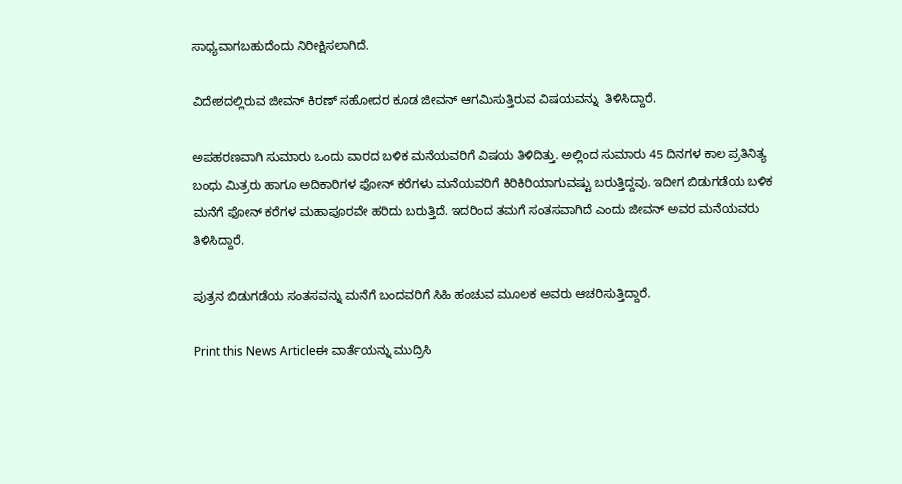ಸಾಧ್ಯವಾಗಬಹುದೆಂದು ನಿರೀಕ್ಷಿಸಲಾಗಿದೆ.

ವಿದೇಶದಲ್ಲಿರುವ ಜೀವನ್ ಕಿರಣ್ ಸಹೋದರ ಕೂಡ ಜೀವನ್ ಆಗಮಿಸುತ್ತಿರುವ ವಿಷಯವನ್ನು  ತಿಳಿಸಿದ್ದಾರೆ.

ಅಪಹರಣವಾಗಿ ಸುಮಾರು ಒಂದು ವಾರದ ಬಳಿಕ ಮನೆಯವರಿಗೆ ವಿಷಯ ತಿಳಿದಿತ್ತು. ಅಲ್ಲಿಂದ ಸುಮಾರು 45 ದಿನಗಳ ಕಾಲ ಪ್ರತಿನಿತ್ಯ ಬಂಧು ಮಿತ್ರರು ಹಾಗೂ ಅದಿಕಾರಿಗಳ ಫೋನ್ ಕರೆಗಳು ಮನೆಯವರಿಗೆ ಕಿರಿಕಿರಿಯಾಗುವಷ್ಟು ಬರುತ್ತಿದ್ದವು. ಇದೀಗ ಬಿಡುಗಡೆಯ ಬಳಿಕ ಮನೆಗೆ ಫೋನ್ ಕರೆಗಳ ಮಹಾಪೂರವೇ ಹರಿದು ಬರುತ್ತಿದೆ. ಇದರಿಂದ ತಮಗೆ ಸಂತಸವಾಗಿದೆ ಎಂದು ಜೀವನ್ ಅವರ ಮನೆಯವರು ತಿಳಿಸಿದ್ದಾರೆ.

ಪುತ್ರನ ಬಿಡುಗಡೆಯ ಸಂತಸವನ್ನು ಮನೆಗೆ ಬಂದವರಿಗೆ ಸಿಹಿ ಹಂಚುವ ಮೂಲಕ ಅವರು ಆಚರಿಸುತ್ತಿದ್ದಾರೆ.

Print this News Articleಈ ವಾರ್ತೆಯನ್ನು ಮುದ್ರಿಸಿ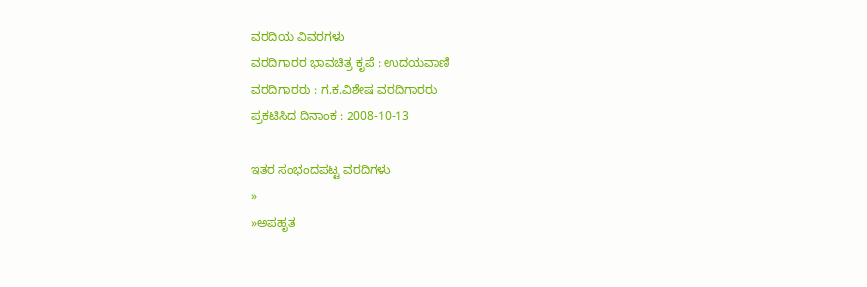ವರದಿಯ ವಿವರಗಳು
ವರದಿಗಾರರ ಭಾವಚಿತ್ರ ಕೃಪೆ : ಉದಯವಾಣಿ
ವರದಿಗಾರರು : ಗ.ಕ.ವಿಶೇಷ ವರದಿಗಾರರು
ಪ್ರಕಟಿಸಿದ ದಿನಾಂಕ : 2008-10-13

ಇತರ ಸಂಭಂದಪಟ್ಟ ವರದಿಗಳು
»
»ಅಪಹೃತ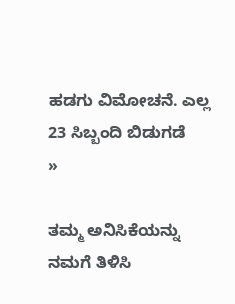ಹಡಗು ವಿಮೋಚನೆ. ಎಲ್ಲ 23 ಸಿಬ್ಬಂದಿ ಬಿಡುಗಡೆ
»

ತಮ್ಮ ಅನಿಸಿಕೆಯನ್ನು ನಮಗೆ ತಿಳಿಸಿ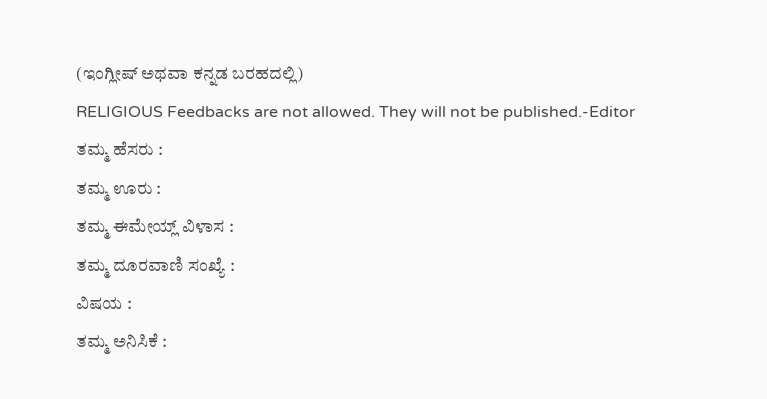(ಇಂಗ್ಲೀಷ್ ಅಥವಾ ಕನ್ನಡ ಬರಹದಲ್ಲಿ)
RELIGIOUS Feedbacks are not allowed. They will not be published.-Editor
ತಮ್ಮ ಹೆಸರು :
ತಮ್ಮ ಊರು :
ತಮ್ಮ ಈಮೇಯ್ಲ್ ವಿಳಾಸ :
ತಮ್ಮ ದೂರವಾಣಿ ಸಂಖ್ಯೆ :
ವಿಷಯ :
ತಮ್ಮ ಅನಿಸಿಕೆ :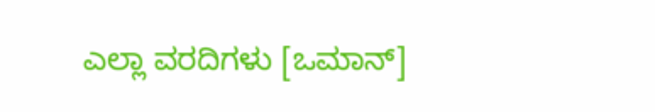ಎಲ್ಲಾ ವರದಿಗಳು [ಒಮಾನ್]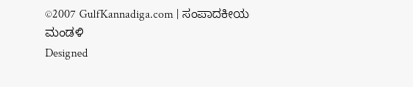©2007 GulfKannadiga.com | ಸಂಪಾದಕೀಯ ಮಂಡಳಿ
Designed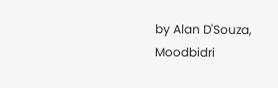by Alan D'Souza, Moodbidri